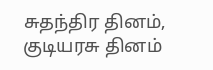சுதந்திர தினம், குடியரசு தினம்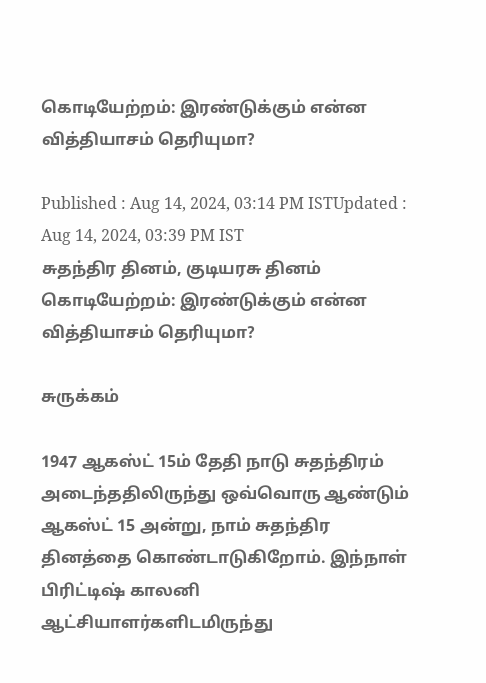கொடியேற்றம்: இரண்டுக்கும் என்ன வித்தியாசம் தெரியுமா?

Published : Aug 14, 2024, 03:14 PM ISTUpdated : Aug 14, 2024, 03:39 PM IST
சுதந்திர தினம், குடியரசு தினம் கொடியேற்றம்: இரண்டுக்கும் என்ன வித்தியாசம் தெரியுமா?

சுருக்கம்

1947 ஆகஸ்ட் 15ம் தேதி நாடு சுதந்திரம் அடைந்ததிலிருந்து ஒவ்வொரு ஆண்டும் ஆகஸ்ட் 15 அன்று, நாம் சுதந்திர தினத்தை கொண்டாடுகிறோம். இந்நாள் பிரிட்டிஷ் காலனி ஆட்சியாளர்களிடமிருந்து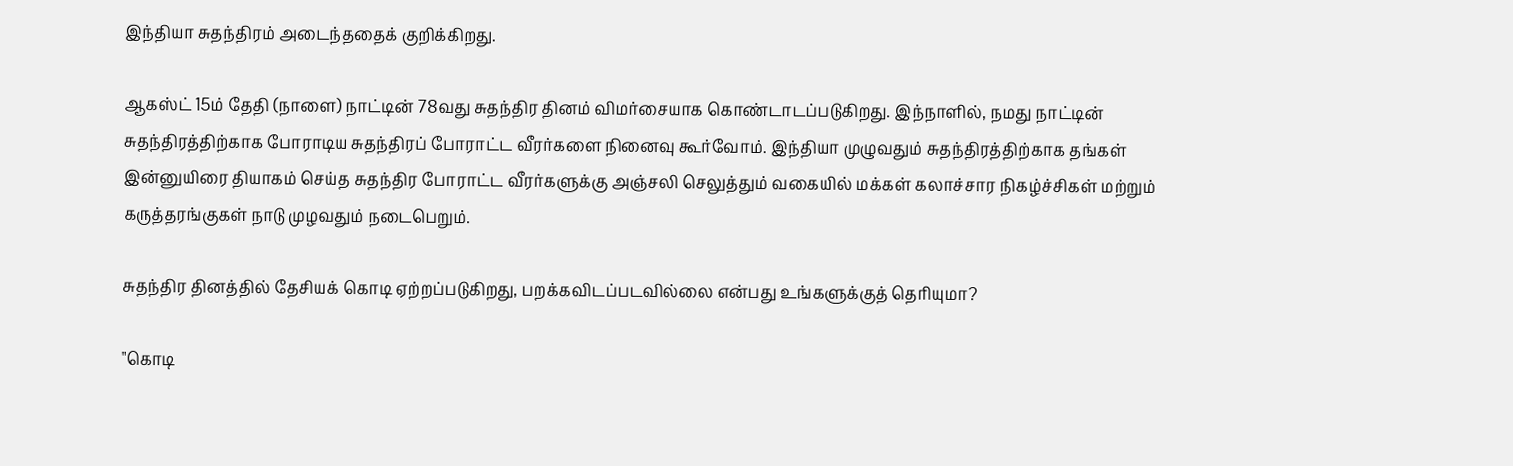இந்தியா சுதந்திரம் அடைந்ததைக் குறிக்கிறது.

ஆகஸ்ட் 15ம் தேதி (நாளை) நாட்டின் 78வது சுதந்திர தினம் விமர்சையாக கொண்டாடப்படுகிறது. இந்நாளில், நமது நாட்டின் சுதந்திரத்திற்காக போராடிய சுதந்திரப் போராட்ட வீரர்களை நினைவு கூர்வோம். இந்தியா முழுவதும் சுதந்திரத்திற்காக தங்கள் இன்னுயிரை தியாகம் செய்த சுதந்திர போராட்ட வீரர்களுக்கு அஞ்சலி செலுத்தும் வகையில் மக்கள் கலாச்சார நிகழ்ச்சிகள் மற்றும் கருத்தரங்குகள் நாடு முழவதும் நடைபெறும்.

சுதந்திர தினத்தில் தேசியக் கொடி ஏற்றப்படுகிறது, பறக்கவிடப்படவில்லை என்பது உங்களுக்குத் தெரியுமா?

"கொடி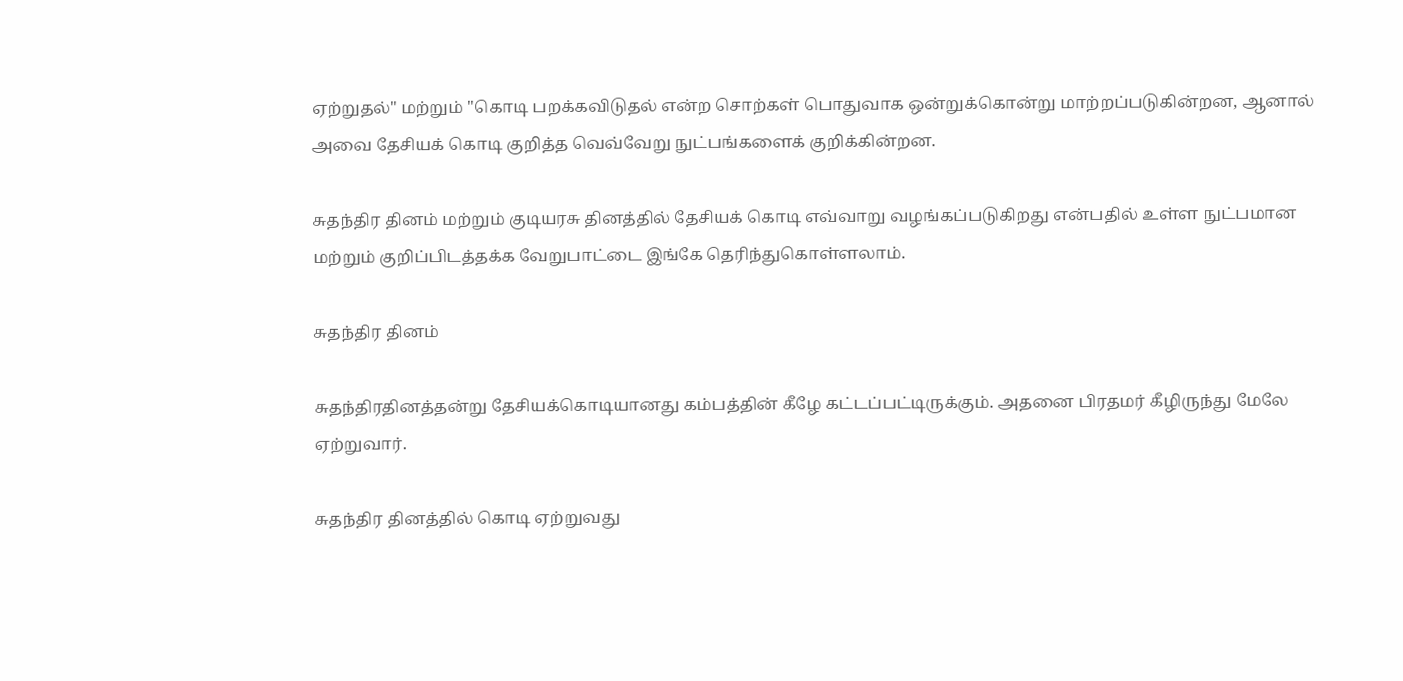ஏற்றுதல்" மற்றும் "கொடி பறக்கவிடுதல் என்ற சொற்கள் பொதுவாக ஒன்றுக்கொன்று மாற்றப்படுகின்றன, ஆனால் அவை தேசியக் கொடி குறித்த வெவ்வேறு நுட்பங்களைக் குறிக்கின்றன.

சுதந்திர தினம் மற்றும் குடியரசு தினத்தில் தேசியக் கொடி எவ்வாறு வழங்கப்படுகிறது என்பதில் உள்ள நுட்பமான மற்றும் குறிப்பிடத்தக்க வேறுபாட்டை இங்கே தெரிந்துகொள்ளலாம்.

சுதந்திர தினம்

சுதந்திரதினத்தன்று தேசியக்கொடியானது கம்பத்தின் கீழே கட்டப்பட்டிருக்கும். அதனை பிரதமர் கீழிருந்து மேலே ஏற்றுவார்.

சுதந்திர தினத்தில் கொடி ஏற்றுவது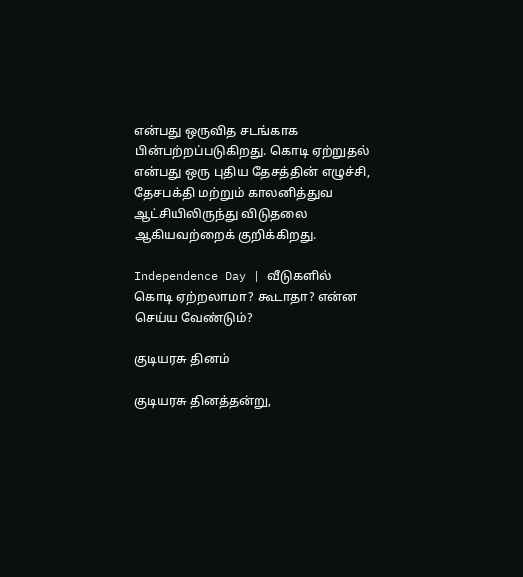என்பது ஒருவித சடங்காக பின்பற்றப்படுகிறது. கொடி ஏற்றுதல் என்பது ஒரு புதிய தேசத்தின் எழுச்சி, தேசபக்தி மற்றும் காலனித்துவ ஆட்சியிலிருந்து விடுதலை ஆகியவற்றைக் குறிக்கிறது.

Independence Day | வீடுகளில் கொடி ஏற்றலாமா? கூடாதா? என்ன செய்ய வேண்டும்?

குடியரசு தினம்

குடியரசு தினத்தன்று,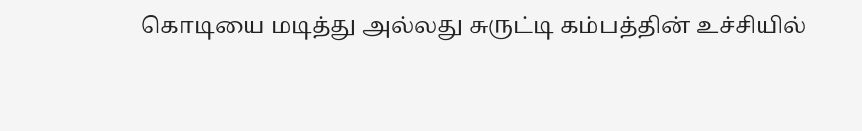கொடியை மடித்து அல்லது சுருட்டி கம்பத்தின் உச்சியில்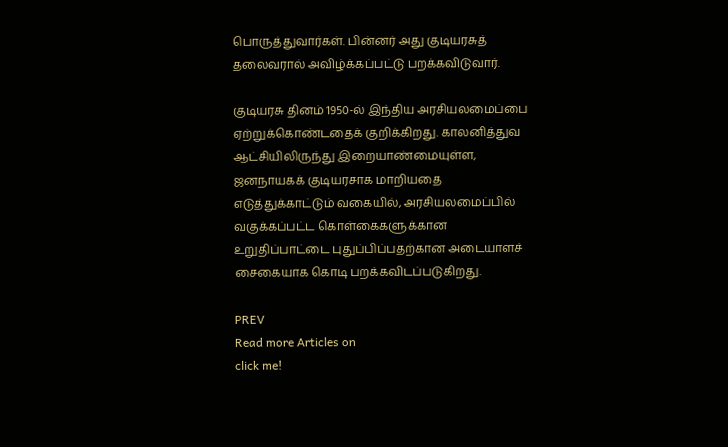பொருத்துவார்கள். பின்னர் அது குடியரசுத் தலைவரால் அவிழ்க்கப்பட்டு பறக்கவிடுவார்.

குடியரசு தினம் 1950-ல் இந்திய அரசியலமைப்பை ஏற்றுக்கொண்டதைக் குறிக்கிறது. காலனித்துவ ஆட்சியிலிருந்து இறையாண்மையுள்ள, ஜனநாயகக் குடியரசாக மாறியதை எடுத்துக்காட்டும் வகையில், அரசியலமைப்பில் வகுக்கப்பட்ட கொள்கைகளுக்கான உறுதிப்பாட்டை புதுப்பிப்பதற்கான அடையாளச் சைகையாக கொடி பறக்கவிடப்படுகிறது.

PREV
Read more Articles on
click me!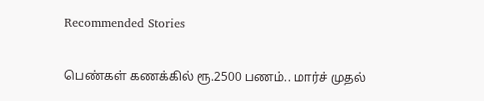Recommended Stories

பெண்கள் கணக்கில் ரூ.2500 பணம்.. மார்ச் முதல்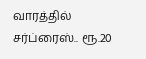வாரத்தில் சர்ப்ரைஸ்.. ரூ.20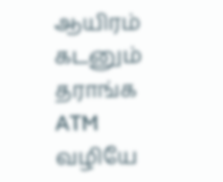ஆயிரம் கடனும் தராங்க
ATM வழியே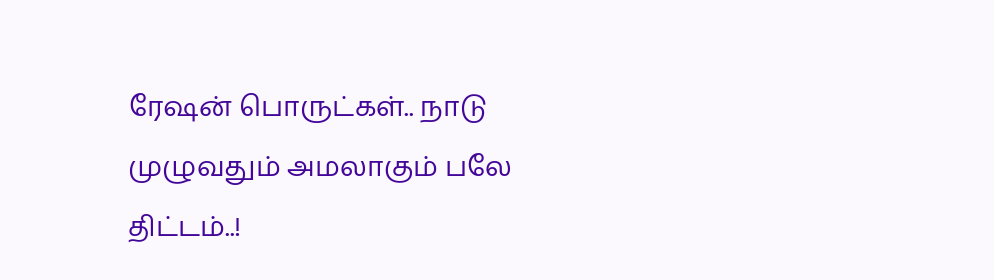ரேஷன் பொருட்கள்.. நாடு முழுவதும் அமலாகும் பலே திட்டம்..!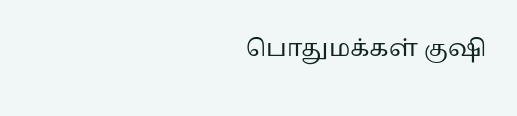பொதுமக்கள் குஷி